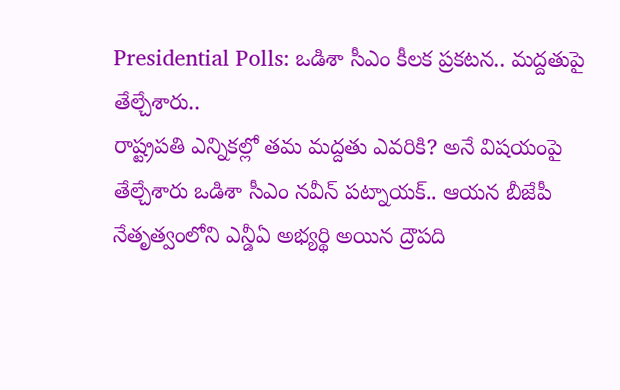Presidential Polls: ఒడిశా సీఎం కీలక ప్రకటన.. మద్దతుపై తేల్చేశారు..
రాష్ట్రపతి ఎన్నికల్లో తమ మద్దతు ఎవరికి? అనే విషయంపై తేల్చేశారు ఒడిశా సీఎం నవీన్ పట్నాయక్.. ఆయన బీజేపీ నేతృత్వంలోని ఎన్డీఏ అభ్యర్థి అయిన ద్రౌపది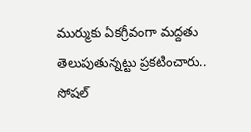ముర్ముకు ఏకగ్రీవంగా మద్దతు తెలుపుతున్నట్టు ప్రకటించారు.. సోషల్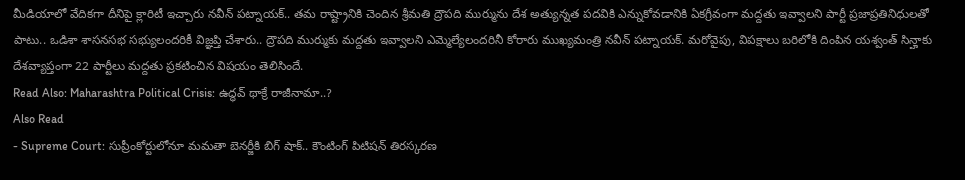మీడియాలో వేదికగా దీనిపై క్లారిటీ ఇచ్చారు నవీన్ పట్నాయక్.. తమ రాష్ట్రానికి చెందిన శ్రీమతి ద్రౌపది ముర్మును దేశ అత్యున్నత పదవికి ఎన్నుకోవడానికి ఏకగ్రీవంగా మద్దతు ఇవ్వాలని పార్టీ ప్రజాప్రతినిధులతో పాటు.. ఒడిశా శాసనసభ సభ్యులందరికీ విజ్ఞప్తి చేశారు.. ద్రౌపది ముర్ముకు మద్దతు ఇవ్వాలని ఎమ్మెల్యేలందరినీ కోరారు ముఖ్యమంత్రి నవీన్ పట్నాయక్. మరోవైపు, విపక్షాలు బరిలోకి దింపిన యశ్వంత్ సిన్హాకు దేశవ్యాప్తంగా 22 పార్టీలు మద్దతు ప్రకటించిన విషయం తెలిసిందే.
Read Also: Maharashtra Political Crisis: ఉద్ధవ్ థాక్రే రాజీనామా..?
Also Read
- Supreme Court: సుప్రీంకోర్టులోనూ మమతా బెనర్జీకి బిగ్ షాక్.. కౌంటింగ్ పిటిషన్ తిరస్కరణ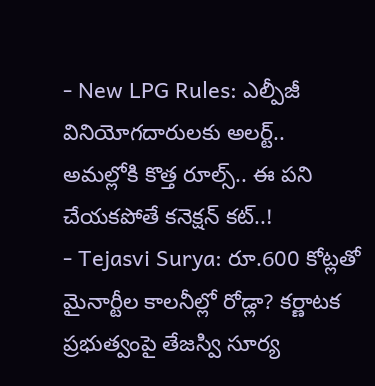- New LPG Rules: ఎల్పీజీ వినియోగదారులకు అలర్ట్.. అమల్లోకి కొత్త రూల్స్.. ఈ పని చేయకపోతే కనెక్షన్ కట్..!
- Tejasvi Surya: రూ.600 కోట్లతో మైనార్టీల కాలనీల్లో రోడ్లా? కర్ణాటక ప్రభుత్వంపై తేజస్వి సూర్య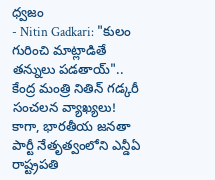ధ్వజం
- Nitin Gadkari: "కులం గురించి మాట్లాడితే తన్నులు పడతాయ్".. కేంద్ర మంత్రి నితిన్ గడ్కరీ సంచలన వ్యాఖ్యలు!
కాగా, భారతీయ జనతా పార్టీ నేతృత్వంలోని ఎన్డీఏ రాష్ట్రపతి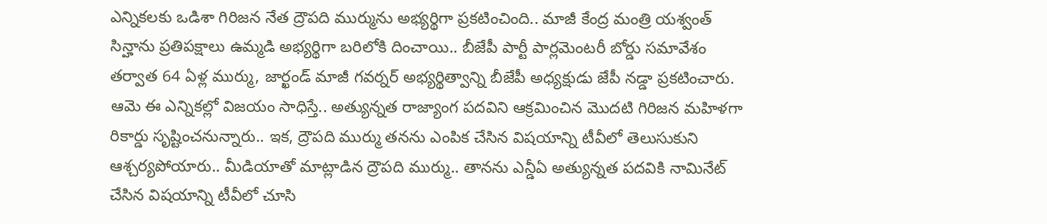ఎన్నికలకు ఒడిశా గిరిజన నేత ద్రౌపది ముర్మును అభ్యర్థిగా ప్రకటించింది.. మాజీ కేంద్ర మంత్రి యశ్వంత్ సిన్హాను ప్రతిపక్షాలు ఉమ్మడి అభ్యర్థిగా బరిలోకి దించాయి.. బీజేపీ పార్టీ పార్లమెంటరీ బోర్డు సమావేశం తర్వాత 64 ఏళ్ల ముర్ము, జార్ఖండ్ మాజీ గవర్నర్ అభ్యర్థిత్వాన్ని బీజేపీ అధ్యక్షుడు జేపీ నడ్డా ప్రకటించారు. ఆమె ఈ ఎన్నికల్లో విజయం సాధిస్తే.. అత్యున్నత రాజ్యాంగ పదవిని ఆక్రమించిన మొదటి గిరిజన మహిళగా రికార్డు సృష్టించనున్నారు.. ఇక, ద్రౌపది ముర్ము తనను ఎంపిక చేసిన విషయాన్ని టీవీలో తెలుసుకుని ఆశ్చర్యపోయారు.. మీడియాతో మాట్లాడిన ద్రౌపది ముర్ము.. తానను ఎన్డీఏ అత్యున్నత పదవికి నామినేట్ చేసిన విషయాన్ని టీవీలో చూసి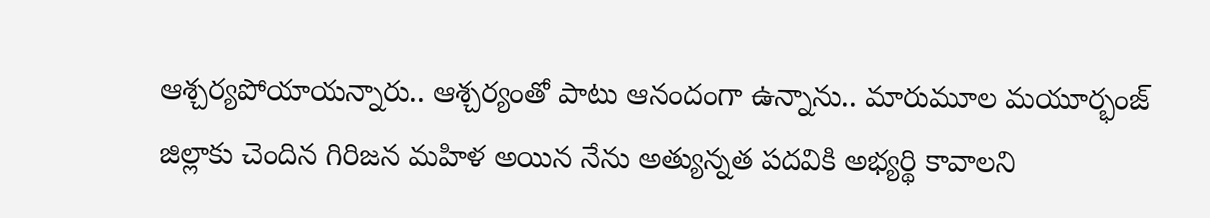ఆశ్చర్యపోయాయన్నారు.. ఆశ్చర్యంతో పాటు ఆనందంగా ఉన్నాను.. మారుమూల మయూర్భంజ్ జిల్లాకు చెందిన గిరిజన మహిళ అయిన నేను అత్యున్నత పదవికి అభ్యర్థి కావాలని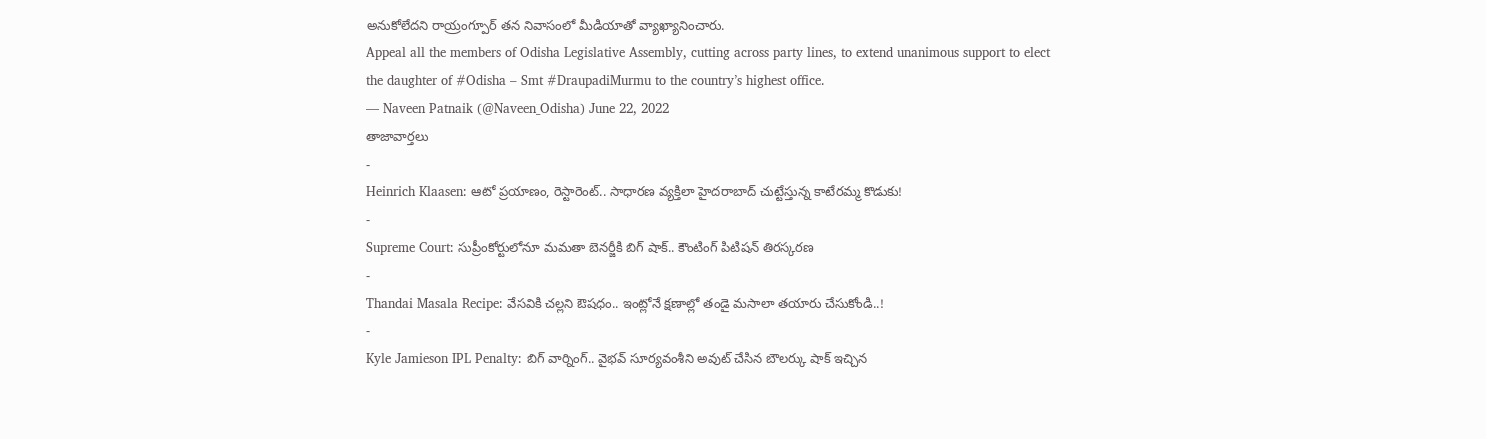అనుకోలేదని రాయ్రంగ్పూర్ తన నివాసంలో మీడియాతో వ్యాఖ్యానించారు.
Appeal all the members of Odisha Legislative Assembly, cutting across party lines, to extend unanimous support to elect the daughter of #Odisha – Smt #DraupadiMurmu to the country’s highest office.
— Naveen Patnaik (@Naveen_Odisha) June 22, 2022
తాజావార్తలు
-
Heinrich Klaasen: ఆటో ప్రయాణం, రెస్టారెంట్.. సాధారణ వ్యక్తిలా హైదరాబాద్ చుట్టేస్తున్న కాటేరమ్మ కొడుకు!
-
Supreme Court: సుప్రీంకోర్టులోనూ మమతా బెనర్జీకి బిగ్ షాక్.. కౌంటింగ్ పిటిషన్ తిరస్కరణ
-
Thandai Masala Recipe: వేసవికి చల్లని ఔషధం.. ఇంట్లోనే క్షణాల్లో తండై మసాలా తయారు చేసుకోండి..!
-
Kyle Jamieson IPL Penalty: బిగ్ వార్నింగ్.. వైభవ్ సూర్యవంశీని అవుట్ చేసిన బౌలర్కు షాక్ ఇచ్చిన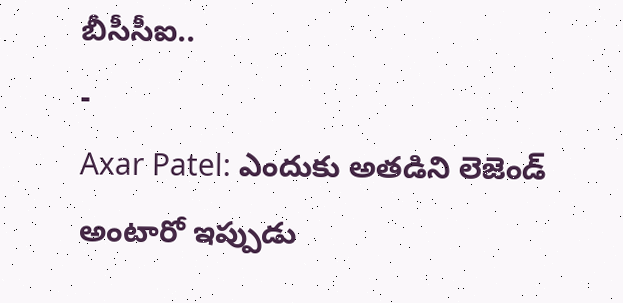బీసీసీఐ..
-
Axar Patel: ఎందుకు అతడిని లెజెండ్ అంటారో ఇప్పుడు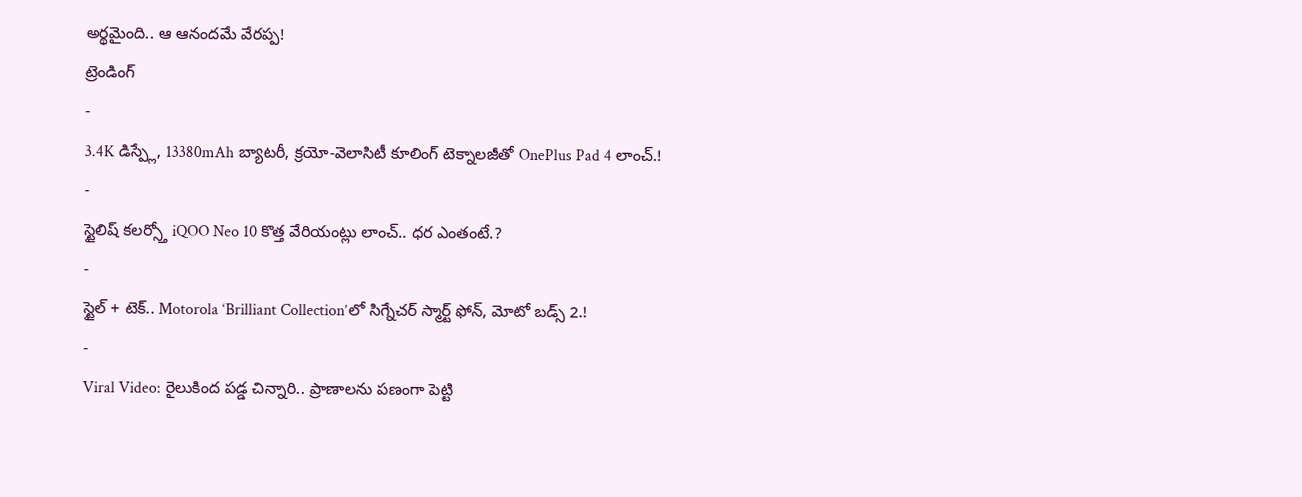అర్థమైంది.. ఆ ఆనందమే వేరప్ప!
ట్రెండింగ్
-
3.4K డిస్ప్లే, 13380mAh బ్యాటరీ, క్రయో-వెలాసిటీ కూలింగ్ టెక్నాలజీతో OnePlus Pad 4 లాంచ్.!
-
స్టైలిష్ కలర్స్తో iQOO Neo 10 కొత్త వేరియంట్లు లాంచ్.. ధర ఎంతంటే.?
-
స్టైల్ + టెక్.. Motorola ‘Brilliant Collection’లో సిగ్నేచర్ స్మార్ట్ ఫోన్, మోటో బడ్స్ 2.!
-
Viral Video: రైలుకింద పడ్డ చిన్నారి.. ప్రాణాలను పణంగా పెట్టి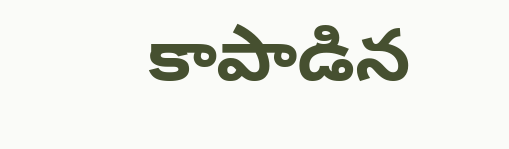కాపాడిన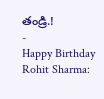తండ్రి.!
-
Happy Birthday Rohit Sharma: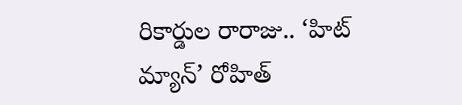రికార్డుల రారాజు.. ‘హిట్ మ్యాన్’ రోహిత్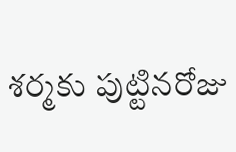శర్మకు పుట్టినరోజు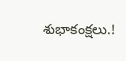శుభాకంక్షలు.!